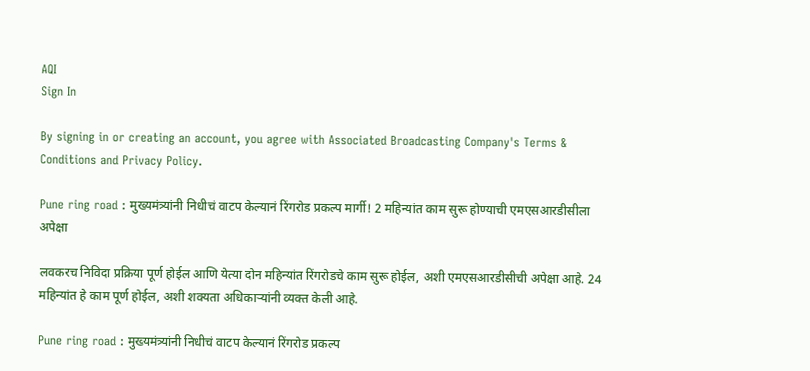AQI
Sign In

By signing in or creating an account, you agree with Associated Broadcasting Company's Terms & Conditions and Privacy Policy.

Pune ring road : मुख्यमंत्र्यांनी निधीचं वाटप केल्यानं रिंगरोड प्रकल्प मार्गी! 2 महिन्यांत काम सुरू होण्याची एमएसआरडीसीला अपेक्षा

लवकरच निविदा प्रक्रिया पूर्ण होईल आणि येत्या दोन महिन्यांत रिंगरोडचे काम सुरू होईल, अशी एमएसआरडीसीची अपेक्षा आहे. 24 महिन्यांत हे काम पूर्ण होईल, अशी शक्यता अधिकाऱ्यांनी व्यक्त केली आहे.

Pune ring road : मुख्यमंत्र्यांनी निधीचं वाटप केल्यानं रिंगरोड प्रकल्प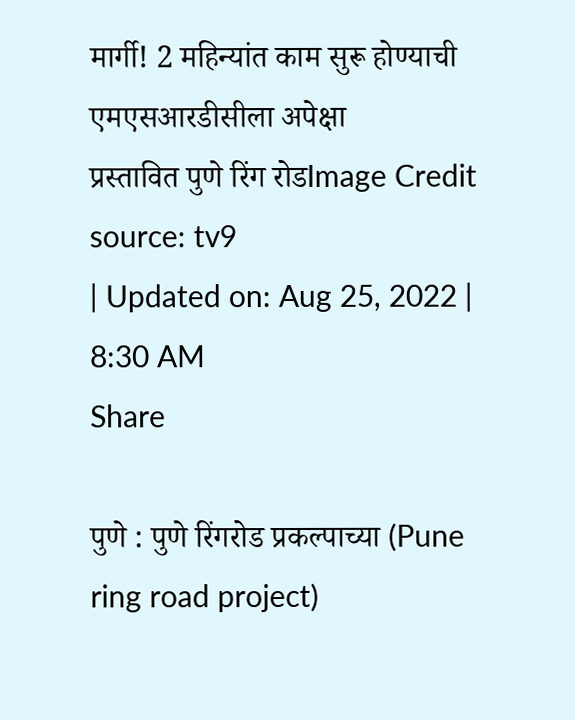मार्गी! 2 महिन्यांत काम सुरू होण्याची एमएसआरडीसीला अपेक्षा
प्रस्तावित पुणे रिंग रोडImage Credit source: tv9
| Updated on: Aug 25, 2022 | 8:30 AM
Share

पुणे : पुणे रिंगरोड प्रकल्पाच्या (Pune ring road project)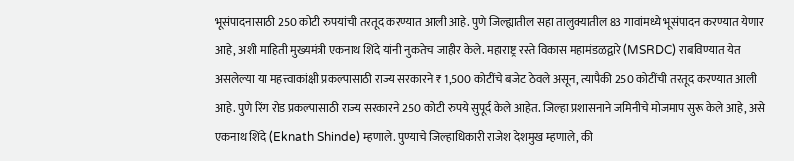भूसंपादनासाठी 250 कोटी रुपयांची तरतूद करण्यात आली आहे. पुणे जिल्ह्यातील सहा तालुक्यातील 83 गावांमध्ये भूसंपादन करण्यात येणार आहे, अशी माहिती मुख्यमंत्री एकनाथ शिंदे यांनी नुकतेच जाहीर केले. महाराष्ट्र रस्ते विकास महामंडळद्वारे (MSRDC) राबविण्यात येत असलेल्या या महत्त्वाकांक्षी प्रकल्पासाठी राज्य सरकारने ₹ 1,500 कोटींचे बजेट ठेवले असून, त्यापैकी 250 कोटींची तरतूद करण्यात आली आहे. पुणे रिंग रोड प्रकल्पासाठी राज्य सरकारने 250 कोटी रुपये सुपूर्द केले आहेत. जिल्हा प्रशासनाने जमिनीचे मोजमाप सुरू केले आहे, असे एकनाथ शिंदे (Eknath Shinde) म्हणाले. पुण्याचे जिल्हाधिकारी राजेश देशमुख म्हणाले, की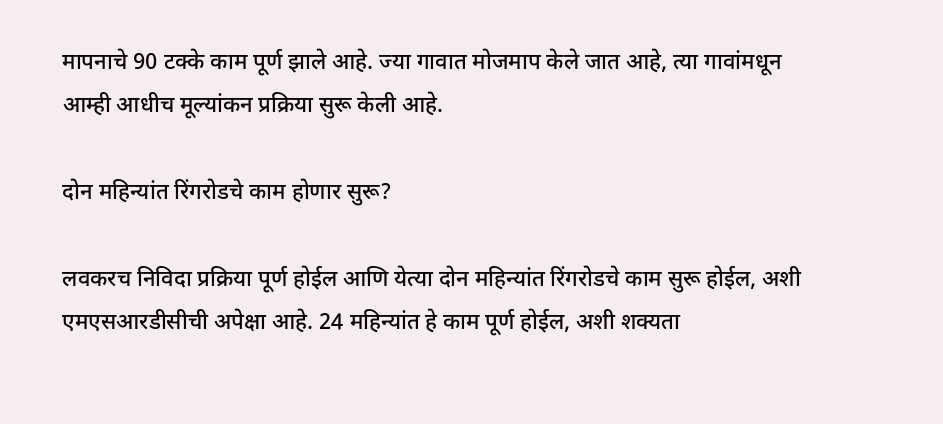मापनाचे 90 टक्के काम पूर्ण झाले आहे. ज्या गावात मोजमाप केले जात आहे, त्या गावांमधून आम्ही आधीच मूल्यांकन प्रक्रिया सुरू केली आहे.

दोन महिन्यांत रिंगरोडचे काम होणार सुरू?

लवकरच निविदा प्रक्रिया पूर्ण होईल आणि येत्या दोन महिन्यांत रिंगरोडचे काम सुरू होईल, अशी एमएसआरडीसीची अपेक्षा आहे. 24 महिन्यांत हे काम पूर्ण होईल, अशी शक्यता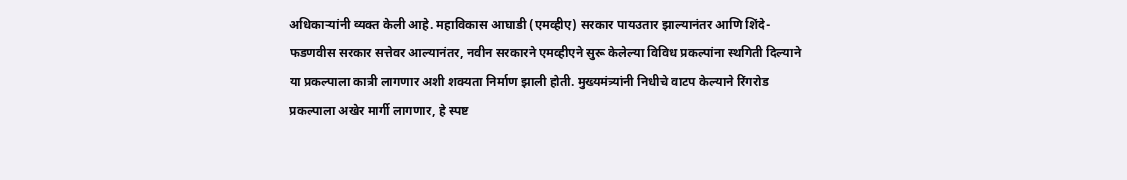अधिकाऱ्यांनी व्यक्त केली आहे. महाविकास आघाडी (एमव्हीए) सरकार पायउतार झाल्यानंतर आणि शिंदे-फडणवीस सरकार सत्तेवर आल्यानंतर, नवीन सरकारने एमव्हीएने सुरू केलेल्या विविध प्रकल्पांना स्थगिती दिल्याने या प्रकल्पाला कात्री लागणार अशी शक्यता निर्माण झाली होती. मुख्यमंत्र्यांनी निधीचे वाटप केल्याने रिंगरोड प्रकल्पाला अखेर मार्गी लागणार, हे स्पष्ट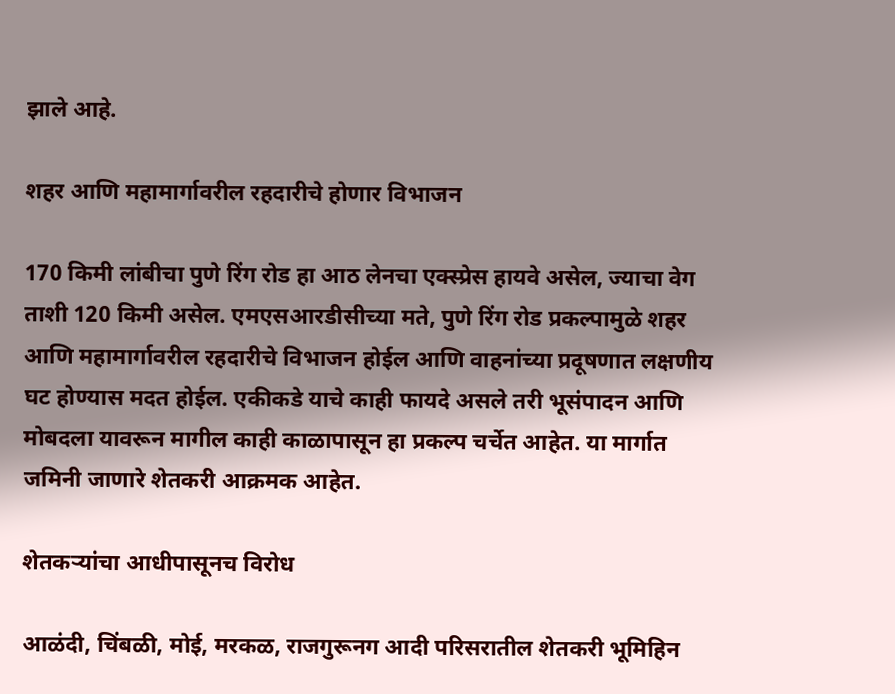झाले आहे.

शहर आणि महामार्गावरील रहदारीचे होणार विभाजन

170 किमी लांबीचा पुणे रिंग रोड हा आठ लेनचा एक्स्प्रेस हायवे असेल, ज्याचा वेग ताशी 120 किमी असेल. एमएसआरडीसीच्या मते, पुणे रिंग रोड प्रकल्पामुळे शहर आणि महामार्गावरील रहदारीचे विभाजन होईल आणि वाहनांच्या प्रदूषणात लक्षणीय घट होण्यास मदत होईल. एकीकडे याचे काही फायदे असले तरी भूसंपादन आणि मोबदला यावरून मागील काही काळापासून हा प्रकल्प चर्चेत आहेत. या मार्गात जमिनी जाणारे शेतकरी आक्रमक आहेत.

शेतकऱ्यांचा आधीपासूनच विरोध

आळंदी, चिंबळी, मोई, मरकळ, राजगुरूनग आदी परिसरातील शेतकरी भूमिहिन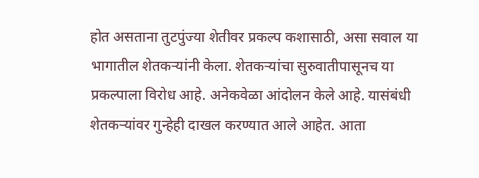होत असताना तुटपुंज्या शेतीवर प्रकल्प कशासाठी, असा सवाल या भागातील शेतकऱ्यांनी केला. शेतकऱ्यांचा सुरुवातीपासूनच या प्रकल्पाला विरोध आहे. अनेकवेळा आंदोलन केले आहे. यासंबंधी शेतकऱ्यांवर गुन्हेही दाखल करण्यात आले आहेत. आता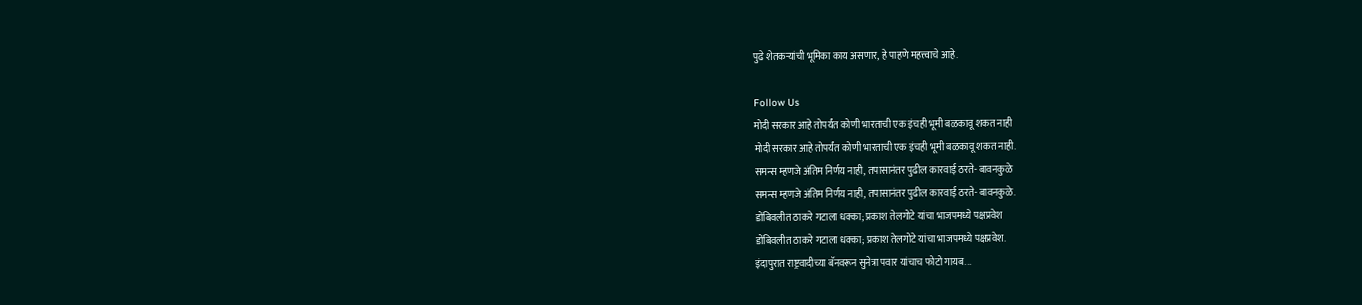पुढे शेतकऱ्यांची भूमिका काय असणार, हे पाहणे महत्त्वाचे आहे.

Follow Us
मोदी सरकार आहे तोपर्यंत कोणी भारताची एक इंचही भूमी बळकावू शकत नाही
मोदी सरकार आहे तोपर्यंत कोणी भारताची एक इंचही भूमी बळकावू शकत नाही.
समन्स म्हणजे अंतिम निर्णय नाही, तपासानंतर पुढील कारवाई ठरते- बावनकुळे
समन्स म्हणजे अंतिम निर्णय नाही, तपासानंतर पुढील कारवाई ठरते- बावनकुळे.
डोंबिवलीत ठाकरे गटाला धक्का; प्रकाश तेलगोटे यांचा भाजपमध्ये पक्षप्रवेश
डोंबिवलीत ठाकरे गटाला धक्का; प्रकाश तेलगोटे यांचा भाजपमध्ये पक्षप्रवेश.
इंदापुरात राष्ट्रवादीच्या बॅनवरून सुनेत्रा पवार यांचाच फोटो गायब...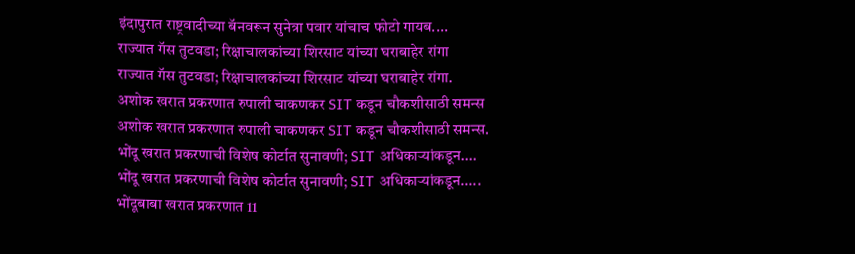इंदापुरात राष्ट्रवादीच्या बॅनवरून सुनेत्रा पवार यांचाच फोटो गायब....
राज्यात गॅस तुटवडा; रिक्षाचालकांच्या शिरसाट यांच्या घराबाहेर रांगा
राज्यात गॅस तुटवडा; रिक्षाचालकांच्या शिरसाट यांच्या घराबाहेर रांगा.
अशोक खरात प्रकरणात रुपाली चाकणकर SIT कडून चौकशीसाठी समन्स
अशोक खरात प्रकरणात रुपाली चाकणकर SIT कडून चौकशीसाठी समन्स.
भोंदू खरात प्रकरणाची विशेष कोर्टात सुनावणी; SIT अधिकाऱ्यांकडून....
भोंदू खरात प्रकरणाची विशेष कोर्टात सुनावणी; SIT अधिकाऱ्यांकडून.....
भोंदूबाबा खरात प्रकरणात 11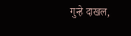गुन्हे दाखल,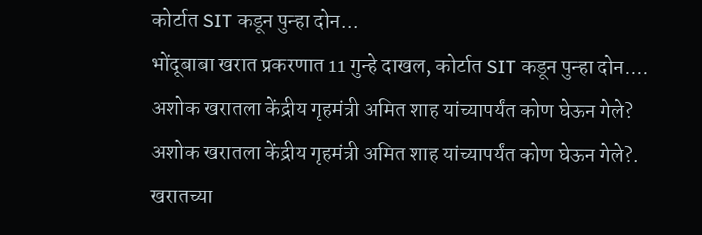कोर्टात SIT कडून पुन्हा दोन...
भोंदूबाबा खरात प्रकरणात 11 गुन्हे दाखल, कोर्टात SIT कडून पुन्हा दोन....
अशोक खरातला केंद्रीय गृहमंत्री अमित शाह यांच्यापर्यंत कोण घेऊन गेले?
अशोक खरातला केंद्रीय गृहमंत्री अमित शाह यांच्यापर्यंत कोण घेऊन गेले?.
खरातच्या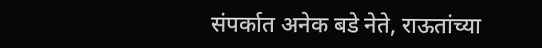संपर्कात अनेक बडे नेते, राऊतांच्या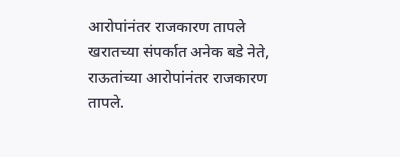आरोपांनंतर राजकारण तापले
खरातच्या संपर्कात अनेक बडे नेते, राऊतांच्या आरोपांनंतर राजकारण तापले.